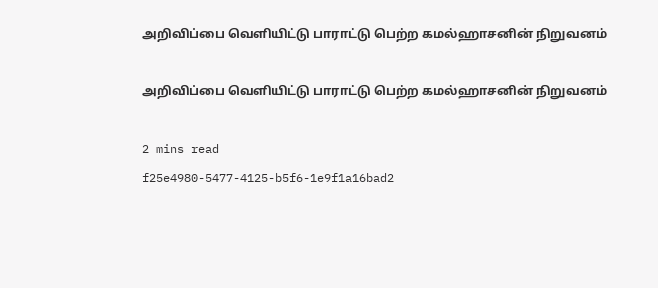அறிவிப்பை வெளியிட்டு பாராட்டு பெற்ற கமல்ஹாசனின் நிறுவனம்

அறிவிப்பை வெளியிட்டு பாராட்டு பெற்ற கமல்ஹாசனின் நிறுவனம்

2 mins read
f25e4980-5477-4125-b5f6-1e9f1a16bad2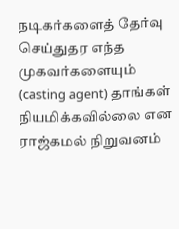நடிகர்களைத் தேர்வு செய்துதர எந்த முகவர்களையும் (casting agent) தாங்கள் நியமிக்கவில்லை என ராஜ்கமல் நிறுவனம்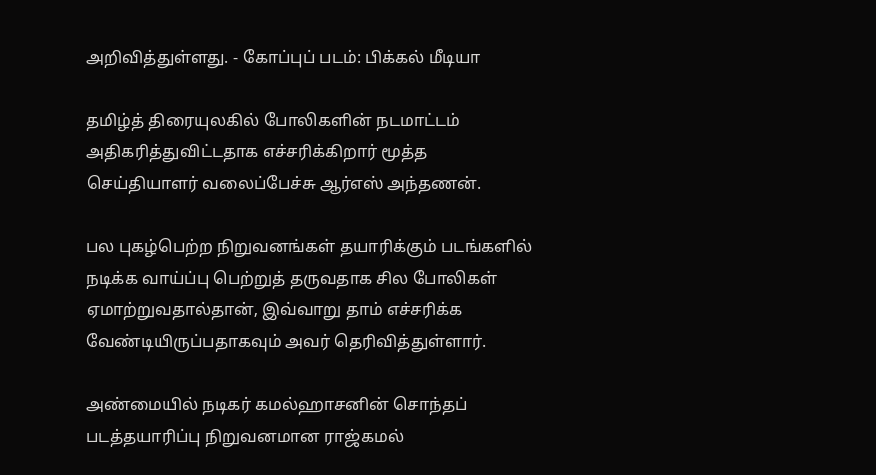அறிவித்துள்ளது. - கோப்புப் படம்: பிக்கல் மீடியா

தமிழ்த் திரையுலகில் போலிகளின் நடமாட்டம் அதிகரித்துவிட்டதாக எச்சரிக்கிறார் மூத்த செய்தியாளர் வலைப்பேச்சு ஆர்எஸ் அந்தணன்.

பல புகழ்பெற்ற நிறுவனங்கள் தயாரிக்கும் படங்களில் நடிக்க வாய்ப்பு பெற்றுத் தருவதாக சில போலிகள் ஏமாற்றுவதால்தான், இவ்வாறு தாம் எச்சரிக்க வேண்டியிருப்பதாகவும் அவர் தெரிவித்துள்ளார்.

அண்மையில் நடிகர் கமல்ஹாசனின் சொந்தப் படத்தயாரிப்பு நிறுவனமான ராஜ்கமல்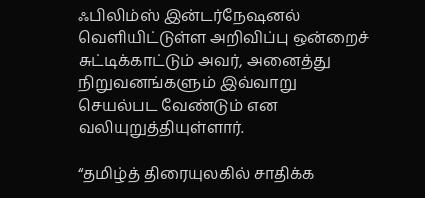ஃபிலிம்ஸ் இன்டர்நேஷனல் வெளியிட்டுள்ள அறிவிப்பு ஒன்றைச் சுட்டிக்காட்டும் அவர், அனைத்து நிறுவனங்களும் இவ்வாறு செயல்பட வேண்டும் என வலியுறுத்தியுள்ளார்.

“தமிழ்த் திரையுலகில் சாதிக்க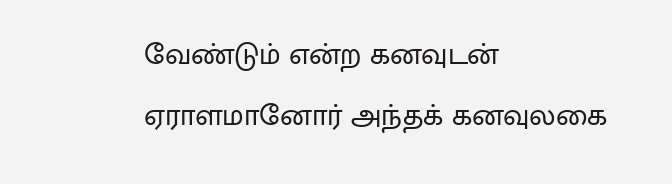வேண்டும் என்ற கனவுடன் ஏராளமானோர் அந்தக் கனவுலகை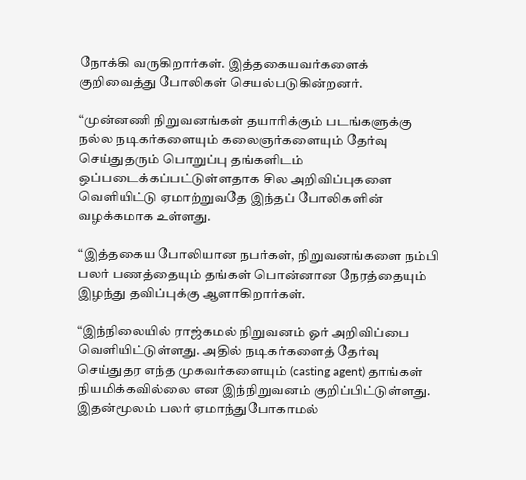நோக்கி வருகிறார்கள். இத்தகையவர்களைக் குறிவைத்து போலிகள் செயல்படுகின்றனர்.

“முன்னணி நிறுவனங்கள் தயாரிக்கும் படங்களுக்கு நல்ல நடிகர்களையும் கலைஞர்களையும் தேர்வு செய்துதரும் பொறுப்பு தங்களிடம் ஒப்படைக்கப்பட்டுள்ளதாக சில அறிவிப்புகளை வெளியிட்டு ஏமாற்றுவதே இந்தப் போலிகளின் வழக்கமாக உள்ளது.

“இத்தகைய போலியான நபர்கள், நிறுவனங்களை நம்பி பலர் பணத்தையும் தங்கள் பொன்னான நேரத்தையும் இழந்து தவிப்புக்கு ஆளாகிறார்கள்.

“இந்நிலையில் ராஜ்கமல் நிறுவனம் ஓர் அறிவிப்பை வெளியிட்டுள்ளது. அதில் நடிகர்களைத் தேர்வு செய்துதர எந்த முகவர்களையும் (casting agent) தாங்கள் நியமிக்கவில்லை என இந்நிறுவனம் குறிப்பிட்டுள்ளது. இதன்மூலம் பலர் ஏமாந்துபோகாமல்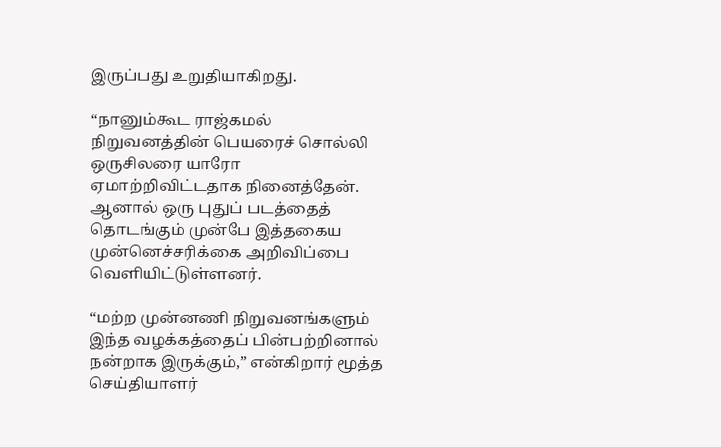இருப்பது உறுதியாகிறது.

“நானும்கூட ராஜ்கமல் நிறுவனத்தின் பெயரைச் சொல்லி ஒருசிலரை யாரோ ஏமாற்றிவிட்டதாக நினைத்தேன். ஆனால் ஒரு புதுப் படத்தைத் தொடங்கும் முன்பே இத்தகைய முன்னெச்சரிக்கை அறிவிப்பை வெளியிட்டுள்ளனர்.

“மற்ற முன்னணி நிறுவனங்களும் இந்த வழக்கத்தைப் பின்பற்றினால் நன்றாக இருக்கும்,” என்கிறார் மூத்த செய்தியாளர்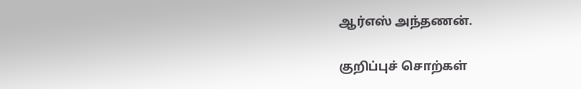ஆர்எஸ் அந்தணன்.

குறிப்புச் சொற்கள்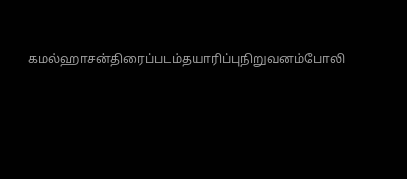கமல்ஹாசன்திரைப்படம்தயாரிப்புநிறுவனம்போலி